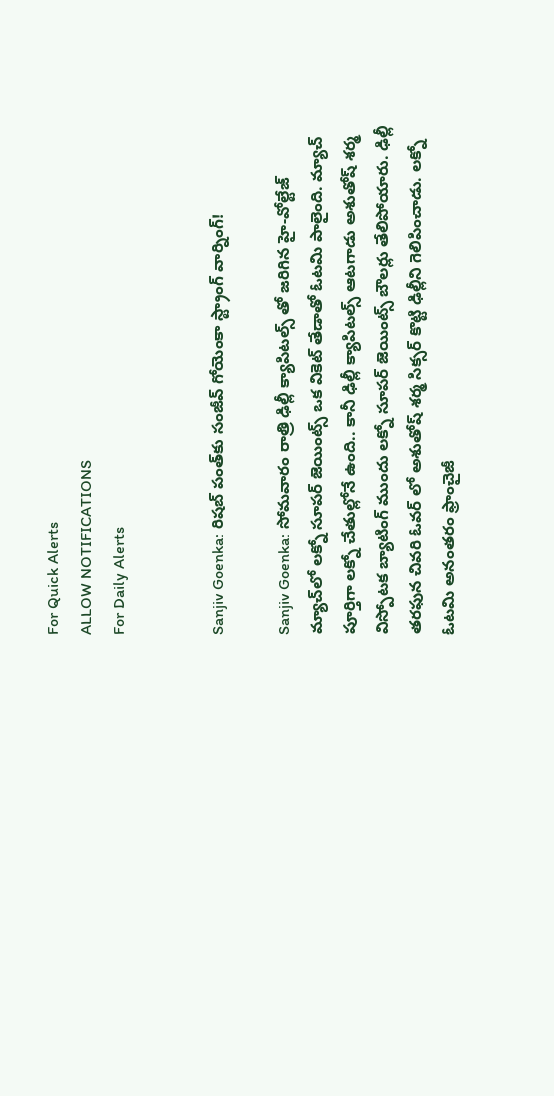For Quick Alerts
ALLOW NOTIFICATIONS
For Daily Alerts


Sanjiv Goenka: రిషబ్ పంత్‌కు సంజీవ్ గోయెంకా స్ట్రాంగ్ వార్నింగ్!

Sanjiv Goenka: సోమవారం రాత్రి ఢిల్లీ క్యాపిటల్స్ తో జరిగిన హై-వోల్టేజ్ మ్యాచ్‌లో లక్నో సూపర్ జెయింట్స్ ఒక వికెట్ తేడాతో ఓటమి పాలైంది. మ్యాచ్ పూర్తిగా లక్నో చేతుల్లోనే ఉంది.. కానీ ఢిల్లీ క్యాపిటల్స్ ఆటగాడు అశుతోష్ శర్మ విస్పోటక బ్యాటింగ్ ముందు లక్నో సూపర్ జెయింట్స్ బౌలర్లు తేలిపోయారు. ఢిల్లీ తరఫున చివరి ఓవర్ లో అశుతోష్ శర్మ సిక్సర్ కొట్టి ఢిల్లీని గెలిపించాడు. లక్నో ఓటమి అనంతరం ఫ్రాంచైజీ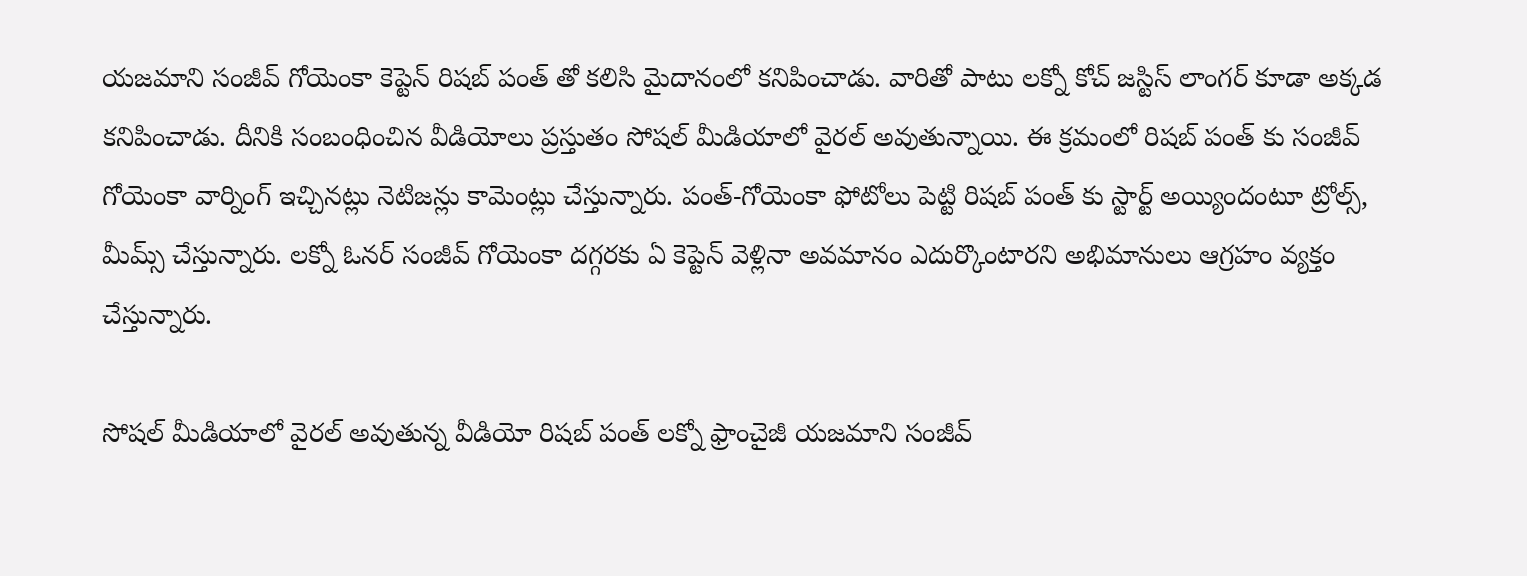యజమాని సంజీవ్ గోయెంకా కెప్టెన్ రిషబ్ పంత్ తో కలిసి మైదానంలో కనిపించాడు. వారితో పాటు లక్నో కోచ్ జస్టిస్ లాంగర్ కూడా అక్కడ కనిపించాడు. దీనికి సంబంధించిన వీడియోలు ప్రస్తుతం సోషల్ మీడియాలో వైరల్ అవుతున్నాయి. ఈ క్రమంలో రిషబ్ పంత్ కు సంజీవ్ గోయెంకా వార్నింగ్ ఇచ్చినట్లు నెటిజన్లు కామెంట్లు చేస్తున్నారు. పంత్-గోయెంకా ఫోటోలు పెట్టి రిషబ్ పంత్ కు స్టార్ట్ అయ్యిందంటూ ట్రోల్స్, మీమ్స్ చేస్తున్నారు. లక్నో ఓనర్ సంజీవ్ గోయెంకా దగ్గరకు ఏ కెప్టెన్ వెళ్లినా అవమానం ఎదుర్కొంటారని అభిమానులు ఆగ్రహం వ్యక్తం చేస్తున్నారు.

సోషల్ మీడియాలో వైరల్ అవుతున్న వీడియో రిషబ్ పంత్ లక్నో ఫ్రాంచైజీ యజమాని సంజీవ్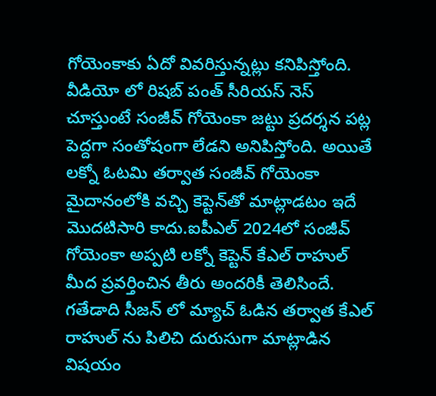గోయెంకాకు ఏదో వివరిస్తున్నట్లు కనిపిస్తోంది. వీడియో లో రిషబ్ పంత్ సీరియస్ నెస్ చూస్తుంటే సంజీవ్ గోయెంకా జట్టు ప్రదర్శన పట్ల పెద్దగా సంతోషంగా లేడని అనిపిస్తోంది. అయితే లక్నో ఓటమి తర్వాత సంజీవ్ గోయెంకా మైదానంలోకి వచ్చి కెప్టెన్‌తో మాట్లాడటం ఇదే మొదటిసారి కాదు.ఐపీఎల్ 2024లో సంజీవ్ గోయెంకా అప్పటి లక్నో కెప్టెన్ కేఎల్ రాహుల్ మీద ప్రవర్తించిన తీరు అందరికీ తెలిసిందే. గతేడాది సీజన్ లో మ్యాచ్ ఓడిన తర్వాత కేఎల్ రాహుల్ ను పిలిచి దురుసుగా మాట్లాడిన విషయం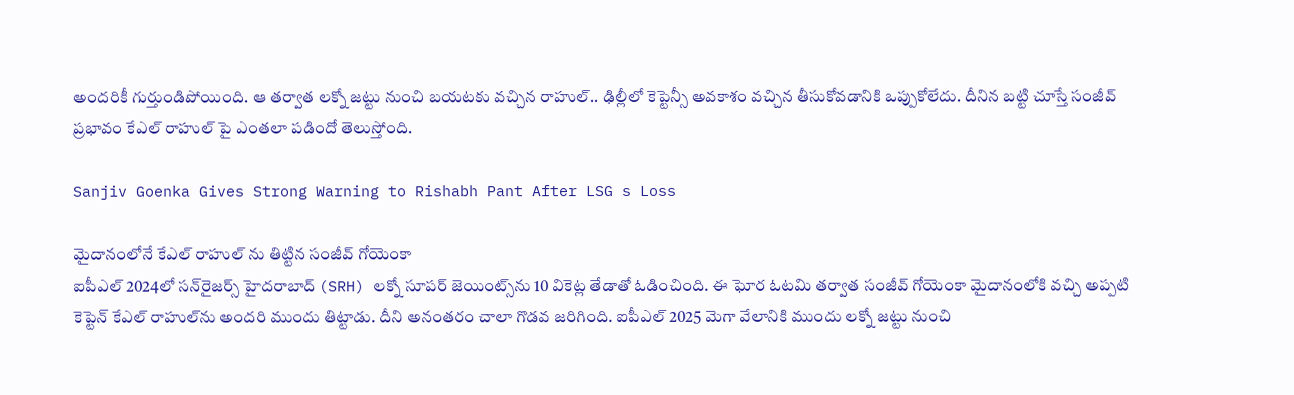అందరికీ గుర్తుండిపోయింది. ఆ తర్వాత లక్నో జట్టు నుంచి బయటకు వచ్చిన రాహుల్.. ఢిల్లీలో కెప్టెన్సీ అవకాశం వచ్చిన తీసుకోవడానికి ఒప్పుకోలేదు. దీనిన బట్టి చూస్తే సంజీవ్ ప్రభావం కేఎల్ రాహుల్ పై ఎంతలా పడిందో తెలుస్తోంది.

Sanjiv Goenka Gives Strong Warning to Rishabh Pant After LSG s Loss

మైదానంలోనే కేఎల్ రాహుల్ ను తిట్టిన సంజీవ్ గోయెంకా
ఐపీఎల్ 2024లో సన్‌రైజర్స్ హైదరాబాద్ (SRH) లక్నో సూపర్ జెయింట్స్‌ను 10 వికెట్ల తేడాతో ఓడించింది. ఈ ఘోర ఓటమి తర్వాత సంజీవ్ గోయెంకా మైదానంలోకి వచ్చి అప్పటి కెప్టెన్ కేఎల్ రాహుల్‌ను అందరి ముందు తిట్టాడు. దీని అనంతరం చాలా గొడవ జరిగింది. ఐపీఎల్ 2025 మెగా వేలానికి ముందు లక్నో జట్టు నుంచి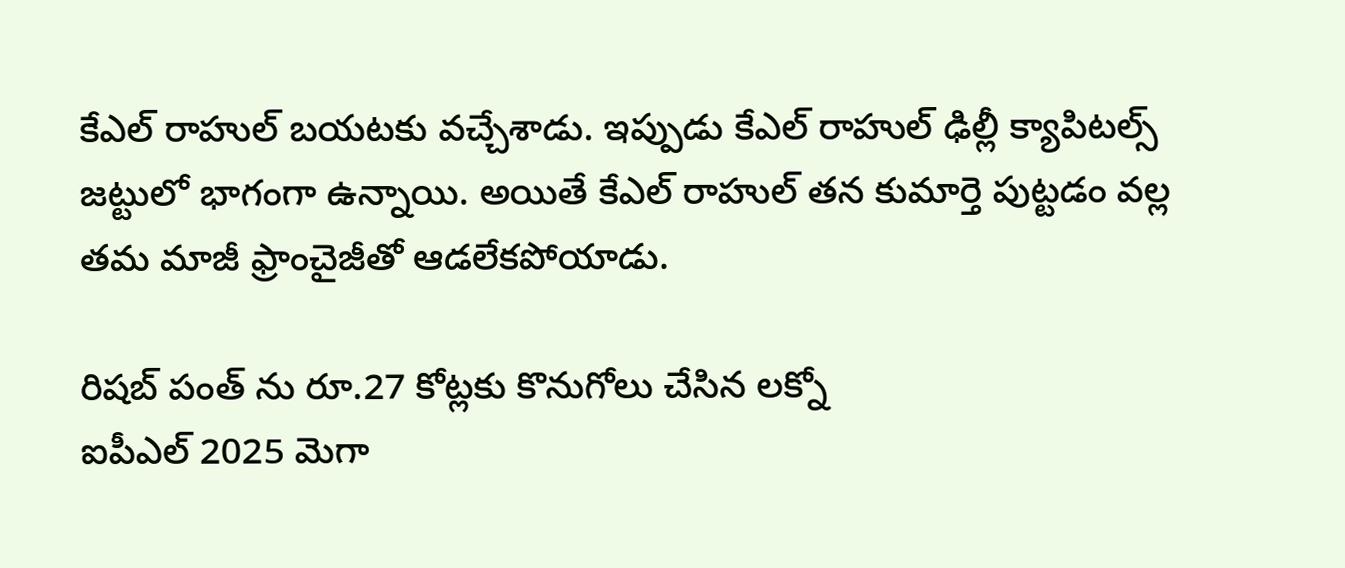కేఎల్ రాహుల్ బయటకు వచ్చేశాడు. ఇప్పుడు కేఎల్ రాహుల్ ఢిల్లీ క్యాపిటల్స్ జట్టులో భాగంగా ఉన్నాయి. అయితే కేఎల్ రాహుల్ తన కుమార్తె పుట్టడం వల్ల తమ మాజీ ఫ్రాంచైజీతో ఆడలేకపోయాడు.

రిషబ్ పంత్ ను రూ.27 కోట్లకు కొనుగోలు చేసిన లక్నో
ఐపీఎల్ 2025 మెగా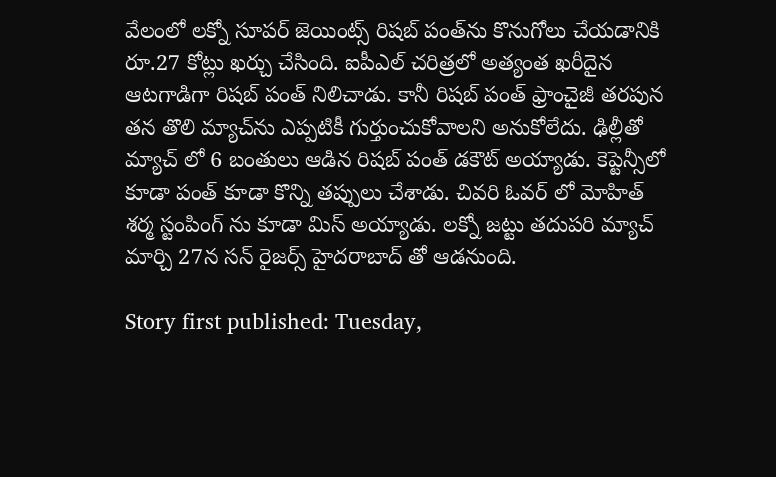వేలంలో లక్నో సూపర్ జెయింట్స్ రిషబ్ పంత్‌ను కొనుగోలు చేయడానికి రూ.27 కోట్లు ఖర్చు చేసింది. ఐపీఎల్ చరిత్రలో అత్యంత ఖరీదైన ఆటగాడిగా రిషబ్ పంత్ నిలిచాడు. కానీ రిషబ్ పంత్ ఫ్రాంచైజీ తరపున తన తొలి మ్యాచ్‌ను ఎప్పటికీ గుర్తుంచుకోవాలని అనుకోలేదు. ఢిల్లీతో మ్యాచ్ లో 6 బంతులు ఆడిన రిషబ్ పంత్ డకౌట్ అయ్యాడు. కెప్టెన్సీలో కూడా పంత్ కూడా కొన్ని తప్పులు చేశాడు. చివరి ఓవర్ లో మోహిత్ శర్మ స్టంపింగ్ ను కూడా మిస్ అయ్యాడు. లక్నో జట్టు తదుపరి మ్యాచ్ మార్చి 27న సన్ రైజర్స్ హైదరాబాద్ తో ఆడనుంది.

Story first published: Tuesday,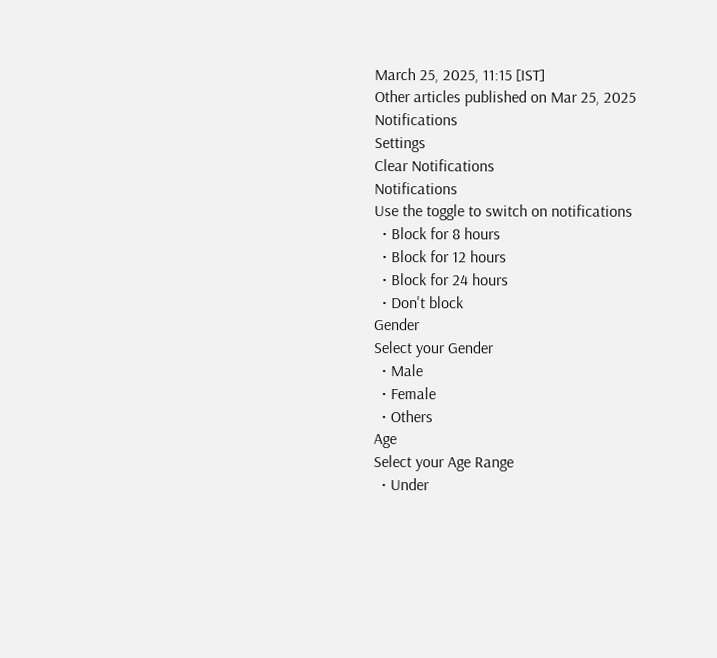March 25, 2025, 11:15 [IST]
Other articles published on Mar 25, 2025
Notifications
Settings
Clear Notifications
Notifications
Use the toggle to switch on notifications
  • Block for 8 hours
  • Block for 12 hours
  • Block for 24 hours
  • Don't block
Gender
Select your Gender
  • Male
  • Female
  • Others
Age
Select your Age Range
  • Under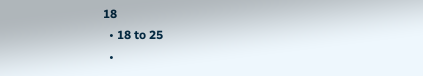18
  • 18 to 25
  •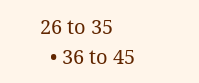26 to 35
  • 36 to 45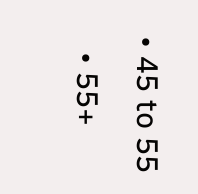• 45 to 55
  • 55+